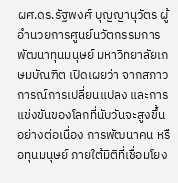ผศ.ดร.รัฐพงศ์ บุญญานุวัตร ผู้อำนวยการศูนย์นวัตกรรมการพัฒนาทุนมนุษย์ มหาวิทยาลัยเกษมบัณฑิต เปิดเผยว่า จากสภาวการณ์การเปลี่ยนแปลง และการแข่งขันของโลกที่นับวันจะสูงขึ้นอย่างต่อเนื่อง การพัฒนาคน หรือทุนมนุษย์ ภายใต้มิติที่เชื่อมโยง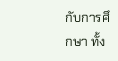กับการศึกษา ทั้ง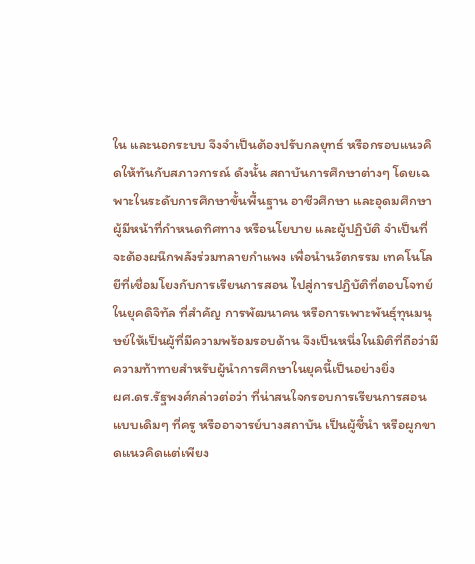ใน และนอกระบบ จึงจำเป็นต้องปรับกลยุทธ์ หรือกรอบแนวคิดให้ทันกับสภาวการณ์ ดังนั้น สถาบันการศึกษาต่างๆ โดยเฉพาะในระดับการศึกษาขั้นพื้นฐาน อาชีวศึกษา และอุดมศึกษา ผู้มีหน้าที่กำหนดทิศทาง หรือนโยบาย และผู้ปฏิบัติ จำเป็นที่จะต้องผนึกพลังร่วมทลายกำแพง เพื่อนำนวัตกรรม เทคโนโลยีที่เชื่อมโยงกับการเรียนการสอน ไปสู่การปฏิบัติที่ตอบโจทย์ในยุคดิจิทัล ที่สำคัญ การพัฒนาคน หรือการเพาะพันธุ์ทุนมนุษย์ให้เป็นผู้ที่มีความพร้อมรอบด้าน จึงเป็นหนึ่งในมิติที่ถือว่ามีความท้าทายสำหรับผู้นำการศึกษาในยุคนี้เป็นอย่างยิ่ง
ผศ.ดร.รัฐพงศ์กล่าวต่อว่า ที่น่าสนใจกรอบการเรียนการสอนแบบเดิมๆ ที่ครู หรืออาจารย์บางสถาบัน เป็นผู้ชี้นำ หรือผูกขาดแนวคิดแต่เพียง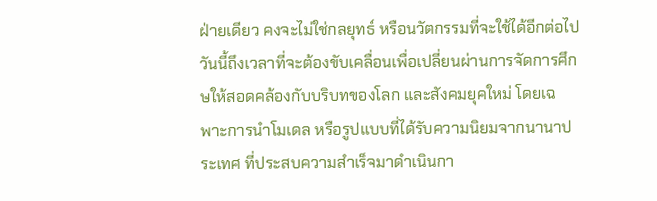ฝ่ายเดียว คงจะไม่ใช่กลยุทธ์ หรือนวัตกรรมที่จะใช้ได้อีกต่อไป วันนี้ถึงเวลาที่จะต้องขับเคลื่อนเพื่อเปลี่ยนผ่านการจัดการศึกษให้สอดคล้องกับบริบทของโลก และสังคมยุคใหม่ โดยเฉพาะการนำโมเดล หรือรูปแบบที่ได้รับความนิยมจากนานาประเทศ ที่ประสบความสำเร็จมาดำเนินกา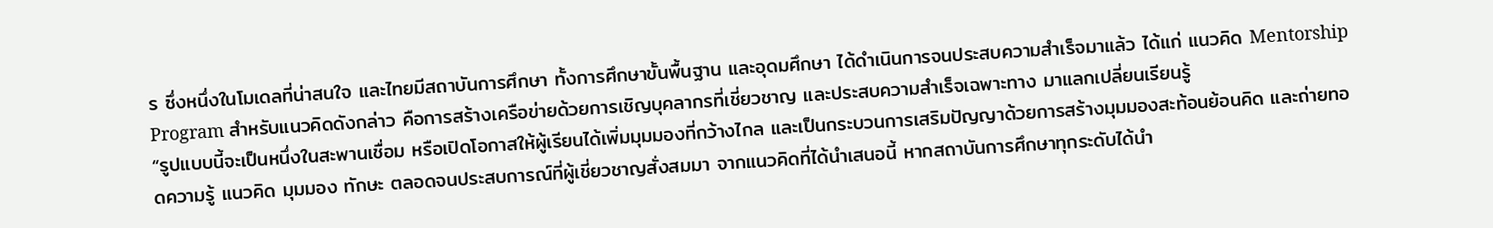ร ซึ่งหนึ่งในโมเดลที่น่าสนใจ และไทยมีสถาบันการศึกษา ทั้งการศึกษาขั้นพื้นฐาน และอุดมศึกษา ได้ดำเนินการจนประสบความสำเร็จมาแล้ว ได้แก่ แนวคิด Mentorship Program สำหรับแนวคิดดังกล่าว คือการสร้างเครือข่ายด้วยการเชิญบุคลากรที่เชี่ยวชาญ และประสบความสำเร็จเฉพาะทาง มาแลกเปลี่ยนเรียนรู้
“รูปแบบนี้จะเป็นหนึ่งในสะพานเชื่อม หรือเปิดโอกาสให้ผู้เรียนได้เพิ่มมุมมองที่กว้างไกล และเป็นกระบวนการเสริมปัญญาด้วยการสร้างมุมมองสะท้อนย้อนคิด และถ่ายทอดความรู้ แนวคิด มุมมอง ทักษะ ตลอดจนประสบการณ์ที่ผู้เชี่ยวชาญสั่งสมมา จากแนวคิดที่ได้นำเสนอนี้ หากสถาบันการศึกษาทุกระดับได้นำ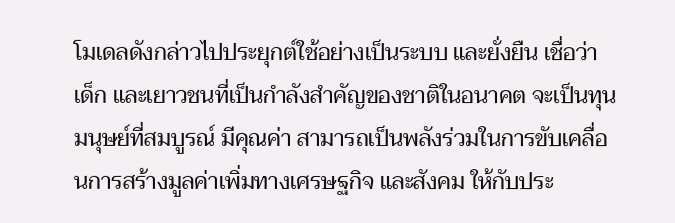โมเดลดังกล่าวไปประยุกต์ใช้อย่างเป็นระบบ และยั่งยืน เชื่อว่าเด็ก และเยาวชนที่เป็นกำลังสำคัญของชาติในอนาคต จะเป็นทุนมนุษย์ที่สมบูรณ์ มีคุณค่า สามารถเป็นพลังร่วมในการขับเคลื่อนการสร้างมูลค่าเพิ่มทางเศรษฐกิจ และสังคม ให้กับประ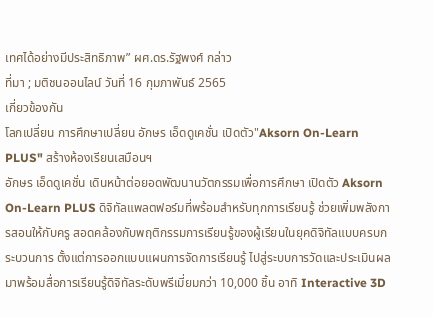เทศได้อย่างมีประสิทธิภาพ” ผศ.ดร.รัฐพงศ์ กล่าว
ที่มา ; มติชนออนไลน์ วันที่ 16 กุมภาพันธ์ 2565
เกี่ยวข้องกัน
โลกเปลี่ยน การศึกษาเปลี่ยน อักษร เอ็ดดูเคชั่น เปิดตัว"Aksorn On-Learn PLUS" สร้างห้องเรียนเสมือนฯ
อักษร เอ็ดดูเคชั่น เดินหน้าต่อยอดพัฒนานวัตกรรมเพื่อการศึกษา เปิดตัว Aksorn On-Learn PLUS ดิจิทัลแพลตฟอร์มที่พร้อมสำหรับทุกการเรียนรู้ ช่วยเพิ่มพลังการสอนให้กับครู สอดคล้องกับพฤติกรรมการเรียนรู้ของผู้เรียนในยุคดิจิทัลแบบครบกระบวนการ ตั้งแต่การออกแบบแผนการจัดการเรียนรู้ ไปสู่ระบบการวัดและประเมินผล มาพร้อมสื่อการเรียนรู้ดิจิทัลระดับพรีเมี่ยมกว่า 10,000 ชิ้น อาทิ Interactive 3D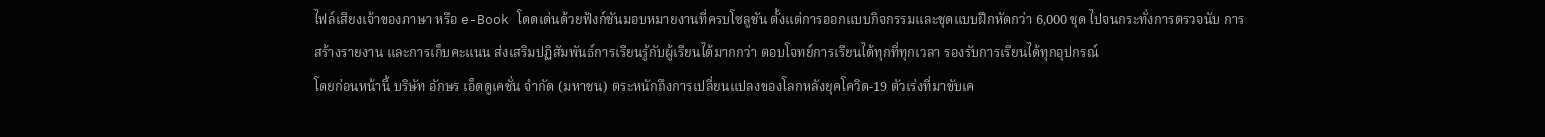ไฟล์เสียงเจ้าของภาษา หรือ e-Book โดดเด่นด้วยฟังก์ชันมอบหมายงานที่ครบโซลูชัน ตั้งแต่การออกแบบกิจกรรมและชุดแบบฝึกหัดกว่า 6,000 ชุด ไปจนกระทั่งการตรวจนับ การสร้างรายงาน และการเก็บคะแนน ส่งเสริมปฏิสัมพันธ์การเรียนรู้กับผู้เรียนได้มากกว่า ตอบโจทย์การเรียนได้ทุกที่ทุกเวลา รองรับการเรียนได้ทุกอุปกรณ์
โดยก่อนหน้านี้ บริษัท อักษร เอ็ดดูเคชั่น จำกัด (มหาชน) ตระหนักถึงการเปลี่ยนแปลงของโลกหลังยุคโควิด-19 ตัวเร่งที่มาขับเค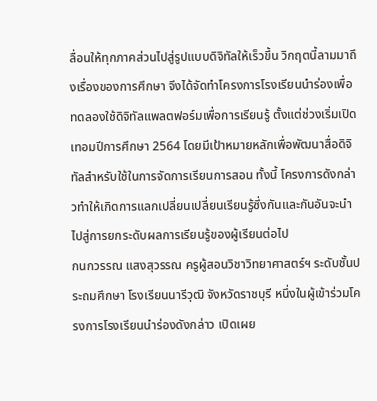ลื่อนให้ทุกภาคส่วนไปสู่รูปแบบดิจิทัลให้เร็วขึ้น วิกฤตนี้ลามมาถึงเรื่องของการศึกษา จึงได้จัดทำโครงการโรงเรียนนำร่องเพื่อทดลองใช้ดิจิทัลแพลตฟอร์มเพื่อการเรียนรู้ ตั้งแต่ช่วงเริ่มเปิดเทอมปีการศึกษา 2564 โดยมีเป้าหมายหลักเพื่อพัฒนาสื่อดิจิทัลสำหรับใช้ในการจัดการเรียนการสอน ทั้งนี้ โครงการดังกล่าวทำให้เกิดการแลกเปลี่ยนเปลี่ยนเรียนรู้ซึ่งกันและกันอันจะนำไปสู่การยกระดับผลการเรียนรู้ของผู้เรียนต่อไป
กนกวรรณ แสงสุวรรณ ครูผู้สอนวิชาวิทยาศาสตร์ฯ ระดับชั้นประถมศึกษา โรงเรียนนารีวุฒิ จังหวัดราชบุรี หนึ่งในผู้เข้าร่วมโครงการโรงเรียนนำร่องดังกล่าว เปิดเผย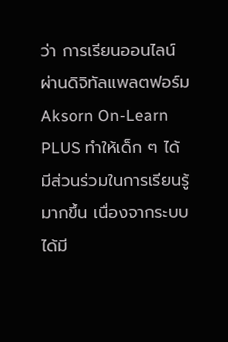ว่า การเรียนออนไลน์ผ่านดิจิทัลแพลตฟอร์ม Aksorn On-Learn PLUS ทำให้เด็ก ๆ ได้มีส่วนร่วมในการเรียนรู้มากขึ้น เนื่องจากระบบได้มี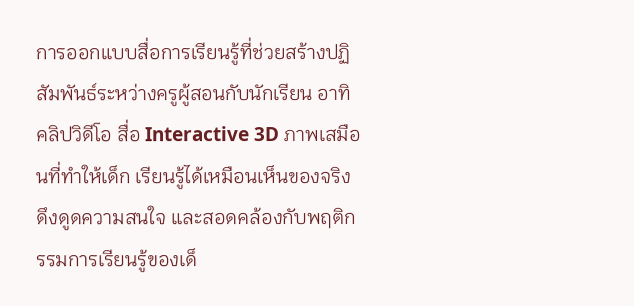การออกแบบสื่อการเรียนรู้ที่ช่วยสร้างปฏิสัมพันธ์ระหว่างครูผู้สอนกับนักเรียน อาทิ คลิปวิดีโอ สื่อ Interactive 3D ภาพเสมือนที่ทำให้เด็ก เรียนรู้ได้เหมือนเห็นของจริง ดึงดูดความสนใจ และสอดคล้องกับพฤติกรรมการเรียนรู้ของเด็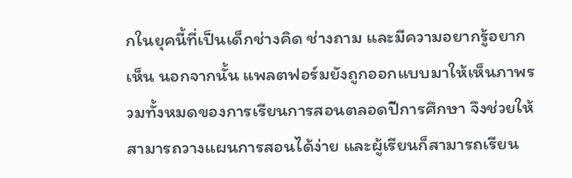กในยุคนี้ที่เป็นเด็กช่างคิด ช่างถาม และมีความอยากรู้อยากเห็น นอกจากนั้น แพลตฟอร์มยังถูกออกแบบมาให้เห็นภาพรวมทั้งหมดของการเรียนการสอนตลอดปีการศึกษา จึงช่วยให้สามารถวางแผนการสอนได้ง่าย และผู้เรียนก็สามารถเรียน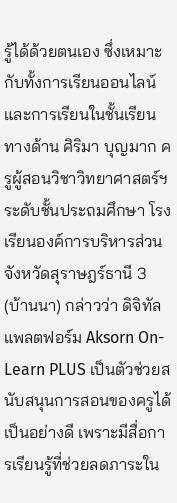รู้ได้ด้วยตนเอง ซึ่งเหมาะกับทั้งการเรียนออนไลน์และการเรียนในชั้นเรียน
ทางด้าน ศิริมา บุญมาก ครูผู้สอนวิชาวิทยาศาสตร์ฯ ระดับชั้นประถมศึกษา โรงเรียนองค์การบริหารส่วนจังหวัดสุราษฎร์ธานี 3 (บ้านนา) กล่าวว่า ดิจิทัลแพลตฟอร์ม Aksorn On-Learn PLUS เป็นตัวช่วยสนับสนุนการสอนของครูได้เป็นอย่างดี เพราะมีสื่อการเรียนรู้ที่ช่วยลดภาระใน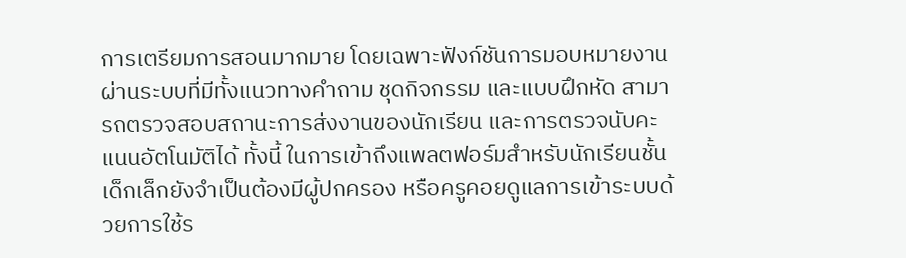การเตรียมการสอนมากมาย โดยเฉพาะฟังก์ชันการมอบหมายงานผ่านระบบที่มีทั้งแนวทางคำถาม ชุดกิจกรรม และแบบฝึกหัด สามารถตรวจสอบสถานะการส่งงานของนักเรียน และการตรวจนับคะแนนอัตโนมัติได้ ทั้งนี้ ในการเข้าถึงแพลตฟอร์มสำหรับนักเรียนชั้นเด็กเล็กยังจำเป็นต้องมีผู้ปกครอง หรือครูคอยดูแลการเข้าระบบด้วยการใช้ร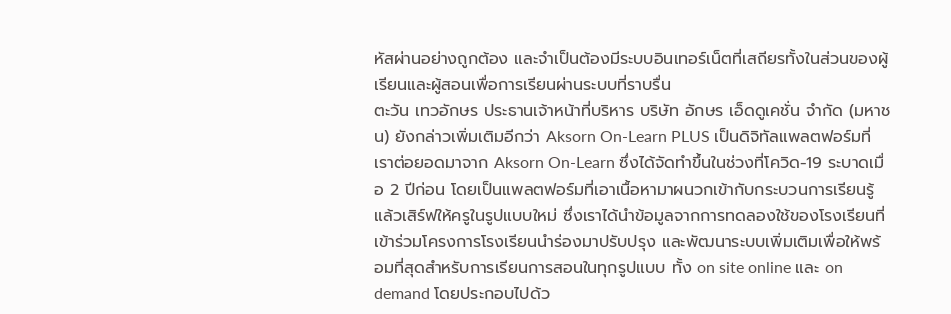หัสผ่านอย่างถูกต้อง และจำเป็นต้องมีระบบอินเทอร์เน็ตที่เสถียรทั้งในส่วนของผู้เรียนและผู้สอนเพื่อการเรียนผ่านระบบที่ราบรื่น
ตะวัน เทวอักษร ประธานเจ้าหน้าที่บริหาร บริษัท อักษร เอ็ดดูเคชั่น จำกัด (มหาชน) ยังกล่าวเพิ่มเติมอีกว่า Aksorn On-Learn PLUS เป็นดิจิทัลแพลตฟอร์มที่เราต่อยอดมาจาก Aksorn On-Learn ซึ่งได้จัดทำขึ้นในช่วงที่โควิด-19 ระบาดเมื่อ 2 ปีก่อน โดยเป็นแพลตฟอร์มที่เอาเนื้อหามาผนวกเข้ากับกระบวนการเรียนรู้แล้วเสิร์ฟให้ครูในรูปแบบใหม่ ซึ่งเราได้นำข้อมูลจากการทดลองใช้ของโรงเรียนที่เข้าร่วมโครงการโรงเรียนนำร่องมาปรับปรุง และพัฒนาระบบเพิ่มเติมเพื่อให้พร้อมที่สุดสำหรับการเรียนการสอนในทุกรูปแบบ ทั้ง on site online และ on demand โดยประกอบไปด้ว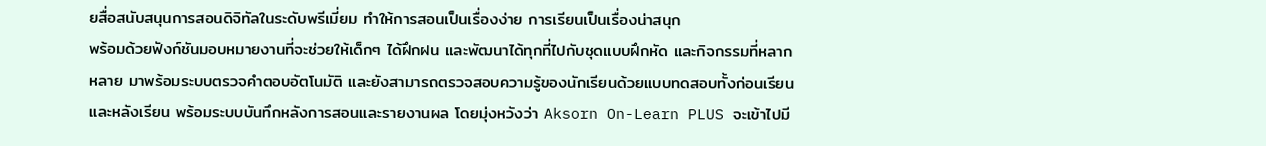ยสื่อสนับสนุนการสอนดิจิทัลในระดับพรีเมี่ยม ทำให้การสอนเป็นเรื่องง่าย การเรียนเป็นเรื่องน่าสนุก
พร้อมด้วยฟังก์ชันมอบหมายงานที่จะช่วยให้เด็กๆ ได้ฝึกฝน และพัฒนาได้ทุกที่ไปกับชุดแบบฝึกหัด และกิจกรรมที่หลากหลาย มาพร้อมระบบตรวจคำตอบอัตโนมัติ และยังสามารถตรวจสอบความรู้ของนักเรียนด้วยแบบทดสอบทั้งก่อนเรียน และหลังเรียน พร้อมระบบบันทึกหลังการสอนและรายงานผล โดยมุ่งหวังว่า Aksorn On-Learn PLUS จะเข้าไปมี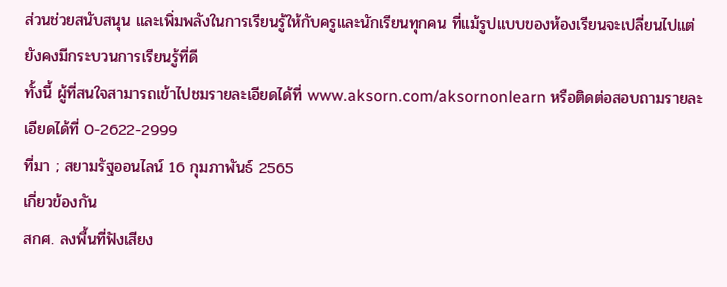ส่วนช่วยสนับสนุน และเพิ่มพลังในการเรียนรู้ให้กับครูและนักเรียนทุกคน ที่แม้รูปแบบของห้องเรียนจะเปลี่ยนไปแต่ยังคงมีกระบวนการเรียนรู้ที่ดี
ทั้งนี้ ผู้ที่สนใจสามารถเข้าไปชมรายละเอียดได้ที่ www.aksorn.com/aksornonlearn หรือติดต่อสอบถามรายละเอียดได้ที่ 0-2622-2999
ที่มา ; สยามรัฐออนไลน์ 16 กุมภาพันธ์ 2565
เกี่ยวข้องกัน
สกศ. ลงพื้นที่ฟังเสียง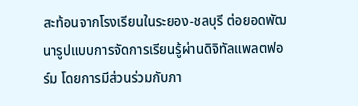สะท้อนจากโรงเรียนในระยอง-ชลบุรี ต่อยอดพัฒนารูปแบบการจัดการเรียนรู้ผ่านดิจิทัลแพลตฟอร์ม โดยการมีส่วนร่วมกับภา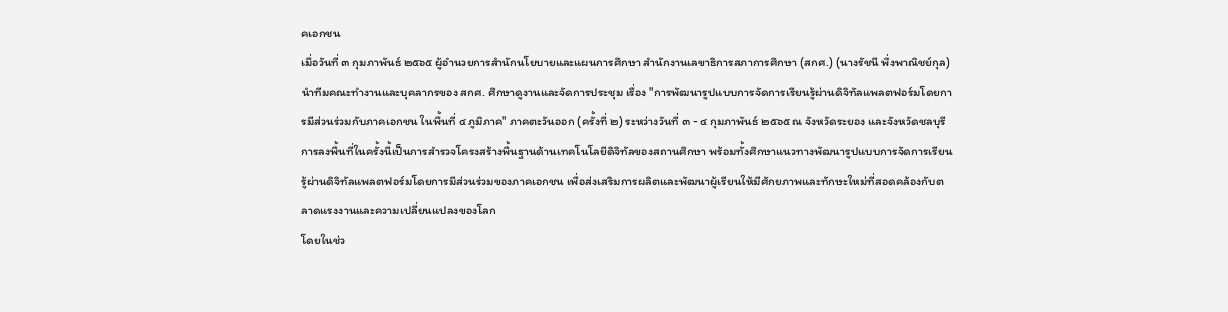คเอกชน
เมื่อวันที่ ๓ กุมภาพันธ์ ๒๕๖๕ ผู้อำนวยการสำนักนโยบายและแผนการศึกษา สำนักงานเลขาธิการสภาการศึกษา (สกศ.) (นางรัชนี พึ่งพาณิชย์กุล) นำทีมคณะทำงานและบุคลากรของ สกศ. ศึกษาดูงานและจัดการประชุม เรื่อง "การพัฒนารูปแบบการจัดการเรียนรู้ผ่านดิจิทัลแพลตฟอร์มโดยการมีส่วนร่วมกับภาคเอกชน ในพื้นที่ ๔ ภูมิภาค" ภาคตะวันออก (ครั้งที่ ๒) ระหว่างวันที่ ๓ - ๔ กุมภาพันธ์ ๒๕๖๕ ณ จังหวัดระยอง และจังหวัดชลบุรี
การลงพื้นที่ในครั้งนี้เป็นการสำรวจโครงสร้างพื้นฐานด้านเทคโนโลยีดิจิทัลของสถานศึกษา พร้อมทั้งศึกษาแนวทางพัฒนารูปแบบการจัดการเรียนรู้ผ่านดิจิทัลแพลตฟอร์มโดยการมีส่วนร่วมของภาคเอกชน เพื่อส่งเสริมการผลิตและพัฒนาผู้เรียนให้มีศักยภาพและทักษะใหม่ที่สอดคล้องกับตลาดแรงงานและความเปลี่ยนแปลงของโลก
โดยในช่ว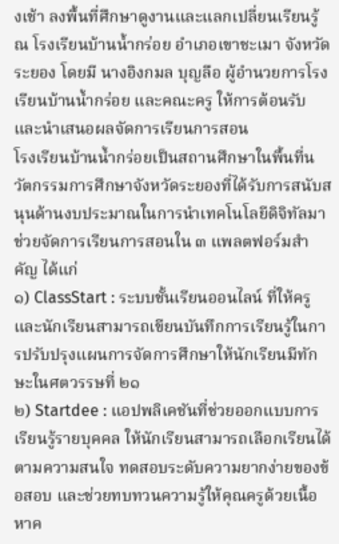งเช้า ลงพื้นที่ศึกษาดูงานและแลกเปลี่ยนเรียนรู้ ณ โรงเรียนบ้านน้ำกร่อย อำเภอเขาชะเมา จังหวัดระยอง โดยมี นางอิงกมล บุญลือ ผู้อำนวยการโรงเรียนบ้านน้ำกร่อย และคณะครู ให้การต้อนรับและนำเสนอผลจัดการเรียนการสอน
โรงเรียนบ้านน้ำกร่อยเป็นสถานศึกษาในพื้นที่นวัตกรรมการศึกษาจังหวัดระยองที่ได้รับการสนับสนุนด้านงบประมาณในการนำเทคโนโลยีดิจิทัลมาช่วยจัดการเรียนการสอนใน ๓ แพลตฟอร์มสำคัญ ได้แก่
๑) ClassStart : ระบบชั้นเรียนออนไลน์ ที่ให้ครูและนักเรียนสามารถเขียนบันทึกการเรียนรู้ในการปรับปรุงแผนการจัดการศึกษาให้นักเรียนมีทักษะในศตวรรษที่ ๒๑
๒) Startdee : แอปพลิเคชันที่ช่วยออกแบบการเรียนรู้รายบุคคล ให้นักเรียนสามารถเลือกเรียนได้ตามความสนใจ ทดสอบระดับความยากง่ายของข้อสอบ และช่วยทบทวนความรู้ให้คุณครูด้วยเนื้อหาค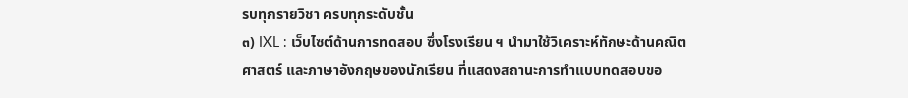รบทุกรายวิชา ครบทุกระดับชั้น
๓) IXL : เว็บไซต์ด้านการทดสอบ ซึ่งโรงเรียน ฯ นำมาใช้วิเคราะห์ทักษะด้านคณิตศาสตร์ และภาษาอังกฤษของนักเรียน ที่แสดงสถานะการทำแบบทดสอบขอ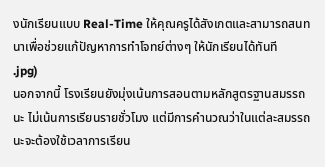งนักเรียนแบบ Real-Time ให้คุณครูได้สังเกตและสามารถสนทนาเพื่อช่วยแก้ปัญหาการทำโจทย์ต่างๆ ให้นักเรียนได้ทันที
.jpg)
นอกจากนี้ โรงเรียนยังมุ่งเน้นการสอนตามหลักสูตรฐานสมรรถนะ ไม่เน้นการเรียนรายชั่วโมง แต่มีการคำนวณว่าในแต่ละสมรรถนะจะต้องใช้เวลาการเรียน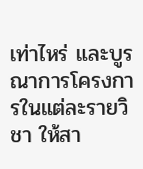เท่าไหร่ และบูรณาการโครงการในแต่ละรายวิชา ให้สา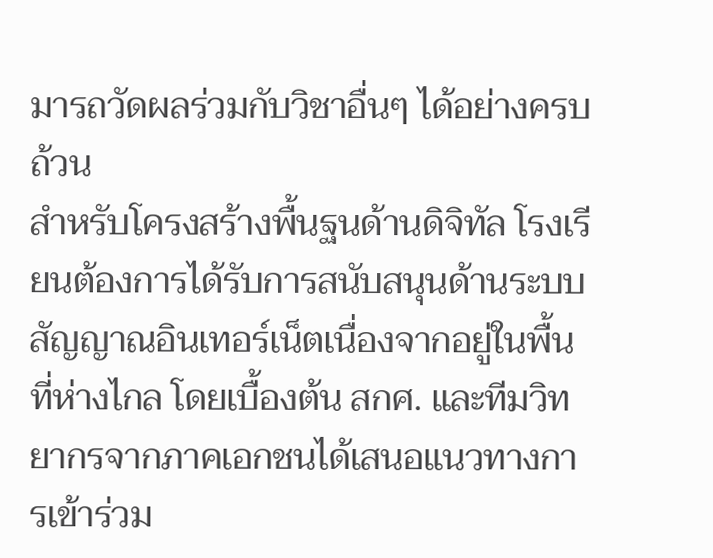มารถวัดผลร่วมกับวิชาอื่นๆ ได้อย่างครบถ้วน
สำหรับโครงสร้างพื้นฐนด้านดิจิทัล โรงเรียนต้องการได้รับการสนับสนุนด้านระบบสัญญาณอินเทอร์เน็ตเนื่องจากอยู่ในพื้นที่ห่างไกล โดยเบื้องต้น สกศ. และทีมวิทยากรจากภาคเอกชนได้เสนอแนวทางการเข้าร่วม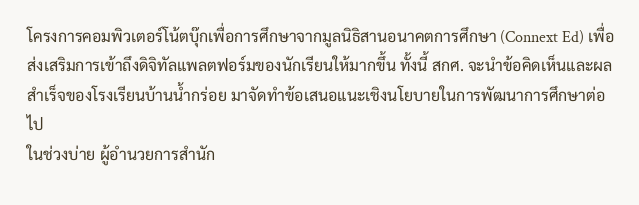โครงการคอมพิวเตอร์โน้ตบุ๊กเพื่อการศึกษาจากมูลนิธิสานอนาคตการศึกษา (Connext Ed) เพื่อส่งเสริมการเข้าถึงดิจิทัลแพลตฟอร์มของนักเรียนให้มากขึ้น ทั้งนี้ สกศ. จะนำข้อคิดเห็นและผลสำเร็จของโรงเรียนบ้านน้ำกร่อย มาจัดทำข้อเสนอแนะเชิงนโยบายในการพัฒนาการศึกษาต่อไป
ในช่วงบ่าย ผู้อำนวยการสำนัก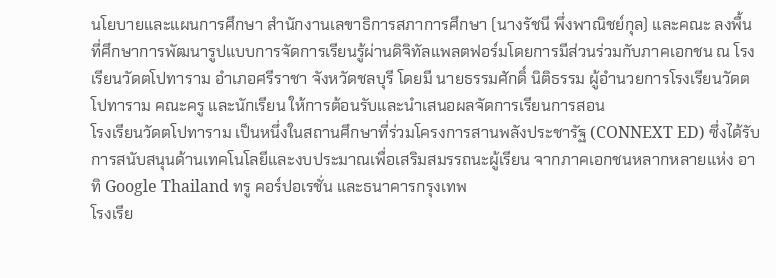นโยบายและแผนการศึกษา สำนักงานเลขาธิการสภาการศึกษา (นางรัชนี พึ่งพาณิชย์กุล) และคณะ ลงพื้นที่ศึกษาการพัฒนารูปแบบการจัดการเรียนรู้ผ่านดิจิทัลแพลตฟอร์มโดยการมีส่วนร่วมกับภาคเอกชน ณ โรงเรียนวัดตโปทาราม อำเภอศรีราชา จังหวัดชลบุรี โดยมี นายธรรมศักดิ์ นิติธรรม ผู้อำนวยการโรงเรียนวัดตโปทาราม คณะครู และนักเรียน ให้การต้อนรับและนำเสนอผลจัดการเรียนการสอน
โรงเรียนวัดตโปทาราม เป็นหนึ่งในสถานศึกษาที่ร่วมโครงการสานพลังประชารัฐ (CONNEXT ED) ซึ่งได้รับการสนับสนุนด้านเทคโนโลยีและงบประมาณเพื่อเสริมสมรรถนะผู้เรียน จากภาคเอกชนหลากหลายแห่ง อาทิ Google Thailand ทรู คอร์ปอเรชั่น และธนาคารกรุงเทพ
โรงเรีย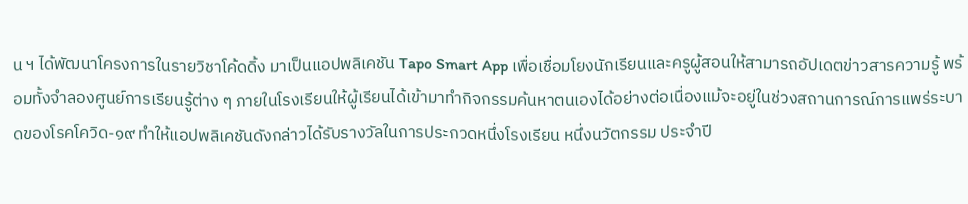น ฯ ได้พัฒนาโครงการในรายวิชาโค้ดดิ้ง มาเป็นแอปพลิเคชัน Tapo Smart App เพื่อเชื่อมโยงนักเรียนและครูผู้สอนให้สามารถอัปเดตข่าวสารความรู้ พร้อมทั้งจำลองศูนย์การเรียนรู้ต่าง ๆ ภายในโรงเรียนให้ผู้เรียนได้เข้ามาทำกิจกรรมค้นหาตนเองได้อย่างต่อเนื่องแม้จะอยู่ในช่วงสถานการณ์การแพร่ระบาดของโรคโควิด-๑๙ ทำให้แอปพลิเคชันดังกล่าวได้รับรางวัลในการประกวดหนึ่งโรงเรียน หนึ่งนวัตกรรม ประจำปี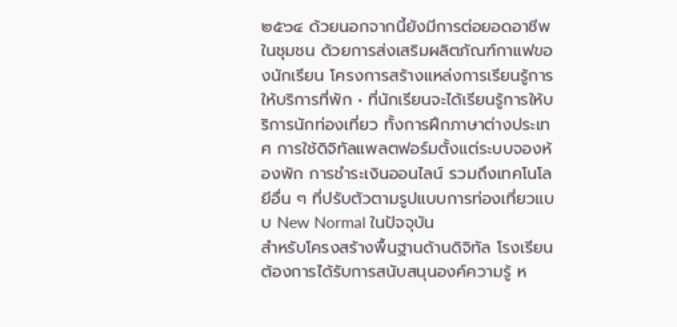๒๕๖๔ ด้วยนอกจากนี้ยังมีการต่อยอดอาชีพในชุมชน ด้วยการส่งเสริมผลิตภัณฑ์กาแฟของนักเรียน โครงการสร้างแหล่งการเรียนรู้การให้บริการที่พัก • ที่นักเรียนจะได้เรียนรู้การให้บริการนักท่องเที่ยว ทั้งการฝึกภาษาต่างประเทศ การใช้ดิจิทัลแพลตฟอร์มตั้งแต่ระบบจองห้องพัก การชำระเงินออนไลน์ รวมถึงเทคโนโลยีอื่น ๆ ที่ปรับตัวตามรูปแบบการท่องเที่ยวแบบ New Normal ในปัจจุบัน
สำหรับโครงสร้างพื้นฐานด้านดิจิทัล โรงเรียนต้องการได้รับการสนับสนุนองค์ความรู้ ห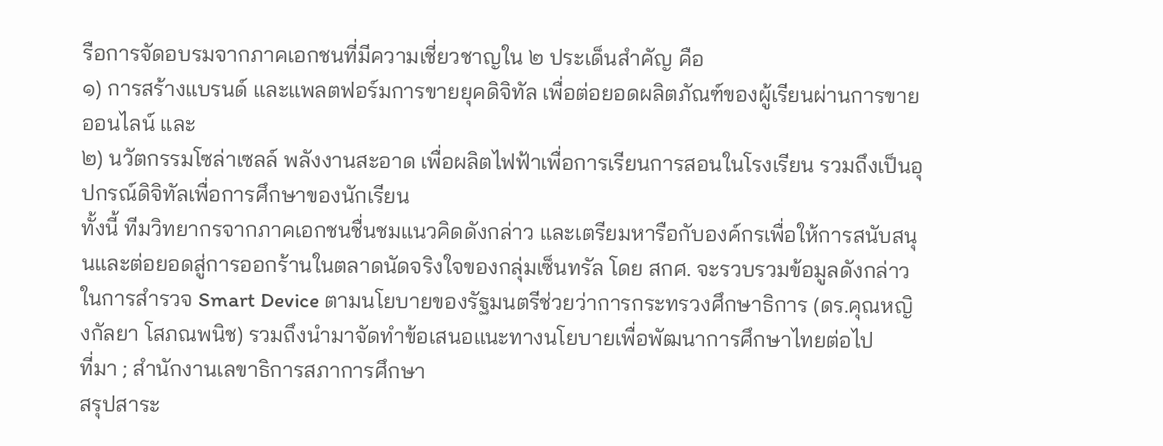รือการจัดอบรมจากภาคเอกชนที่มีความเชี่ยวชาญใน ๒ ประเด็นสำคัญ คือ
๑) การสร้างแบรนด์ และแพลตฟอร์มการขายยุคดิจิทัล เพื่อต่อยอดผลิตภัณฑ์ของผู้เรียนผ่านการขายออนไลน์ และ
๒) นวัตกรรมโซล่าเซลล์ พลังงานสะอาด เพื่อผลิตไฟฟ้าเพื่อการเรียนการสอนในโรงเรียน รวมถึงเป็นอุปกรณ์ดิจิทัลเพื่อการศึกษาของนักเรียน
ทั้งนี้ ทีมวิทยากรจากภาคเอกชนชื่นชมแนวคิดดังกล่าว และเตรียมหารือกับองค์กรเพื่อให้การสนับสนุนและต่อยอดสู่การออกร้านในตลาดนัดจริงใจของกลุ่มเซ็นทรัล โดย สกศ. จะรวบรวมข้อมูลดังกล่าวในการสำรวจ Smart Device ตามนโยบายของรัฐมนตรีช่วยว่าการกระทรวงศึกษาธิการ (ดร.คุณหญิงกัลยา โสภณพนิช) รวมถึงนำมาจัดทำข้อเสนอแนะทางนโยบายเพื่อพัฒนาการศึกษาไทยต่อไป
ที่มา ; สำนักงานเลขาธิการสภาการศึกษา
สรุปสาระ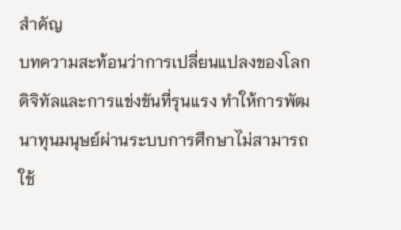สำคัญ
บทความสะท้อนว่าการเปลี่ยนแปลงของโลกดิจิทัลและการแข่งขันที่รุนแรง ทำให้การพัฒนาทุนมนุษย์ผ่านระบบการศึกษาไม่สามารถใช้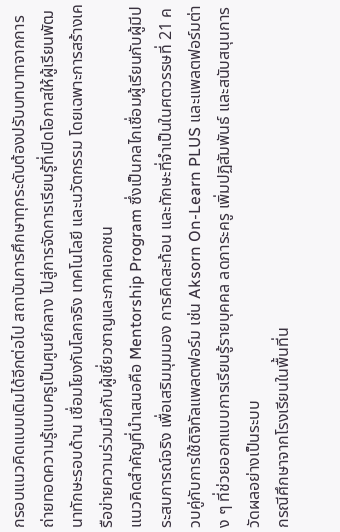กรอบแนวคิดแบบเดิมได้อีกต่อไป สถาบันการศึกษาทุกระดับต้องปรับบทบาทจากการถ่ายทอดความรู้แบบครูเป็นศูนย์กลาง ไปสู่การจัดการเรียนรู้ที่เปิดโอกาสให้ผู้เรียนพัฒนาทักษะรอบด้าน เชื่อมโยงกับโลกจริง เทคโนโลยี และนวัตกรรม โดยเฉพาะการสร้างเครือข่ายความร่วมมือกับผู้เชี่ยวชาญและภาคเอกชน
แนวคิดสำคัญที่นำเสนอคือ Mentorship Program ซึ่งเป็นกลไกเชื่อมผู้เรียนกับผู้มีประสบการณ์จริง เพื่อเสริมมุมมอง การคิดสะท้อน และทักษะที่จำเป็นในศตวรรษที่ 21 ควบคู่กับการใช้ดิจิทัลแพลตฟอร์ม เช่น Aksorn On-Learn PLUS และแพลตฟอร์มต่าง ๆ ที่ช่วยออกแบบการเรียนรู้รายบุคคล ลดภาระครู เพิ่มปฏิสัมพันธ์ และสนับสนุนการวัดผลอย่างเป็นระบบ
กรณีศึกษาจากโรงเรียนในพื้นที่น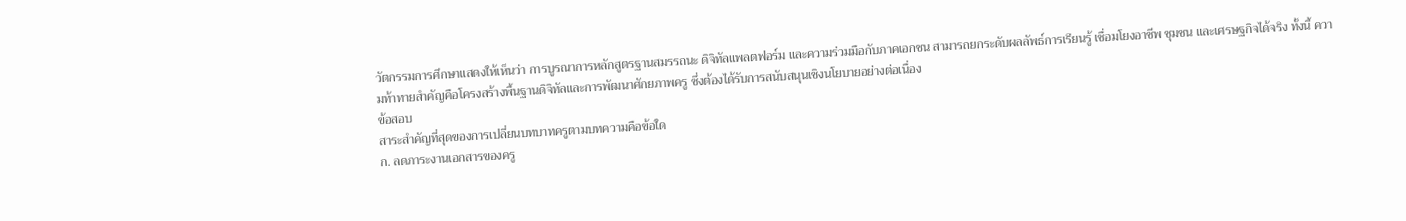วัตกรรมการศึกษาแสดงให้เห็นว่า การบูรณาการหลักสูตรฐานสมรรถนะ ดิจิทัลแพลตฟอร์ม และความร่วมมือกับภาคเอกชน สามารถยกระดับผลลัพธ์การเรียนรู้ เชื่อมโยงอาชีพ ชุมชน และเศรษฐกิจได้จริง ทั้งนี้ ความท้าทายสำคัญคือโครงสร้างพื้นฐานดิจิทัลและการพัฒนาศักยภาพครู ซึ่งต้องได้รับการสนับสนุนเชิงนโยบายอย่างต่อเนื่อง
ข้อสอบ
สาระสำคัญที่สุดของการเปลี่ยนบทบาทครูตามบทความคือข้อใด
ก. ลดภาระงานเอกสารของครู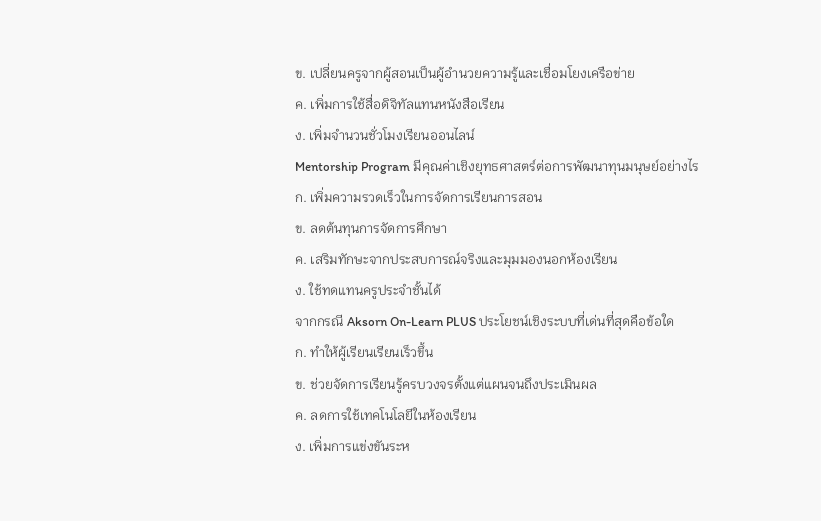ข. เปลี่ยนครูจากผู้สอนเป็นผู้อำนวยความรู้และเชื่อมโยงเครือข่าย
ค. เพิ่มการใช้สื่อดิจิทัลแทนหนังสือเรียน
ง. เพิ่มจำนวนชั่วโมงเรียนออนไลน์
Mentorship Program มีคุณค่าเชิงยุทธศาสตร์ต่อการพัฒนาทุนมนุษย์อย่างไร
ก. เพิ่มความรวดเร็วในการจัดการเรียนการสอน
ข. ลดต้นทุนการจัดการศึกษา
ค. เสริมทักษะจากประสบการณ์จริงและมุมมองนอกห้องเรียน
ง. ใช้ทดแทนครูประจำชั้นได้
จากกรณี Aksorn On-Learn PLUS ประโยชน์เชิงระบบที่เด่นที่สุดคือข้อใด
ก. ทำให้ผู้เรียนเรียนเร็วขึ้น
ข. ช่วยจัดการเรียนรู้ครบวงจรตั้งแต่แผนจนถึงประเมินผล
ค. ลดการใช้เทคโนโลยีในห้องเรียน
ง. เพิ่มการแข่งขันระห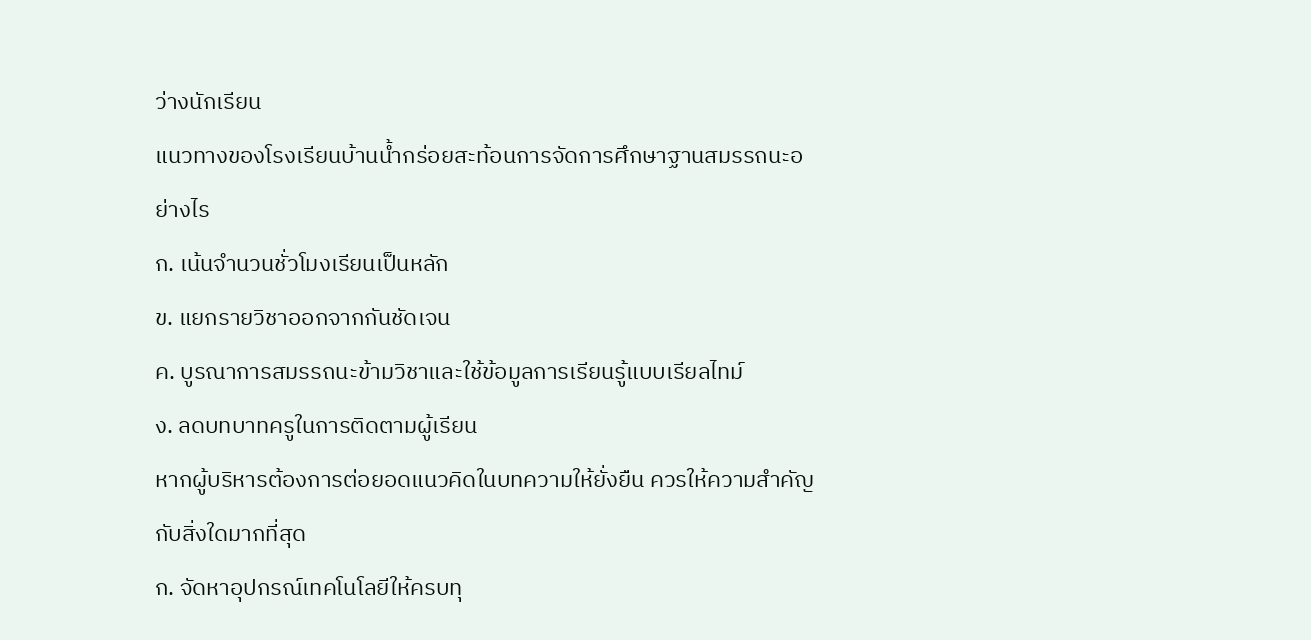ว่างนักเรียน
แนวทางของโรงเรียนบ้านน้ำกร่อยสะท้อนการจัดการศึกษาฐานสมรรถนะอย่างไร
ก. เน้นจำนวนชั่วโมงเรียนเป็นหลัก
ข. แยกรายวิชาออกจากกันชัดเจน
ค. บูรณาการสมรรถนะข้ามวิชาและใช้ข้อมูลการเรียนรู้แบบเรียลไทม์
ง. ลดบทบาทครูในการติดตามผู้เรียน
หากผู้บริหารต้องการต่อยอดแนวคิดในบทความให้ยั่งยืน ควรให้ความสำคัญกับสิ่งใดมากที่สุด
ก. จัดหาอุปกรณ์เทคโนโลยีให้ครบทุ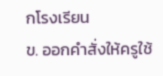กโรงเรียน
ข. ออกคำสั่งให้ครูใช้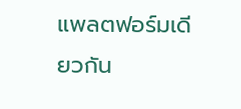แพลตฟอร์มเดียวกัน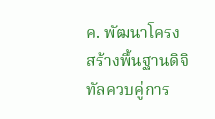ค. พัฒนาโครงสร้างพื้นฐานดิจิทัลควบคู่การ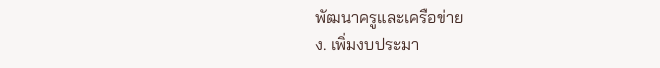พัฒนาครูและเครือข่าย
ง. เพิ่มงบประมา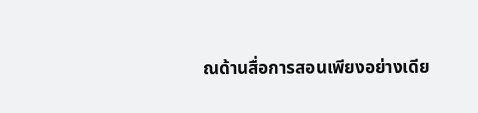ณด้านสื่อการสอนเพียงอย่างเดีย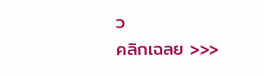ว
คลิกเฉลย >>>